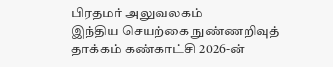பிரதமர் அலுவலகம்
இந்திய செயற்கை நுண்ணறிவுத் தாக்கம் கண்காட்சி 2026-ன்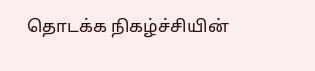தொடக்க நிகழ்ச்சியின்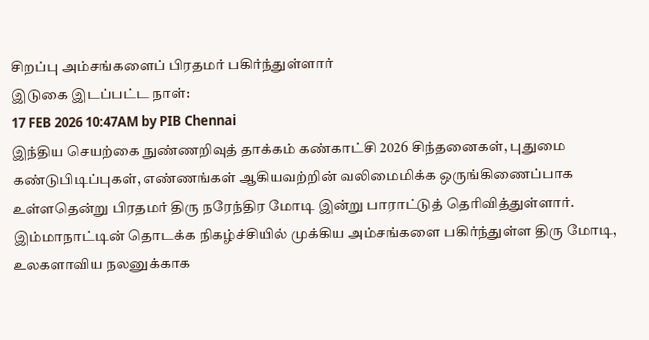சிறப்பு அம்சங்களைப் பிரதமர் பகிர்ந்துள்ளார்
இடுகை இடப்பட்ட நாள்:
17 FEB 2026 10:47AM by PIB Chennai
இந்திய செயற்கை நுண்ணறிவுத் தாக்கம் கண்காட்சி 2026 சிந்தனைகள், புதுமை கண்டுபிடிப்புகள், எண்ணங்கள் ஆகியவற்றின் வலிமைமிக்க ஒருங்கிணைப்பாக உள்ளதென்று பிரதமர் திரு நரேந்திர மோடி இன்று பாராட்டுத் தெரிவித்துள்ளார்.
இம்மாநாட்டின் தொடக்க நிகழ்ச்சியில் முக்கிய அம்சங்களை பகிர்ந்துள்ள திரு மோடி, உலகளாவிய நலனுக்காக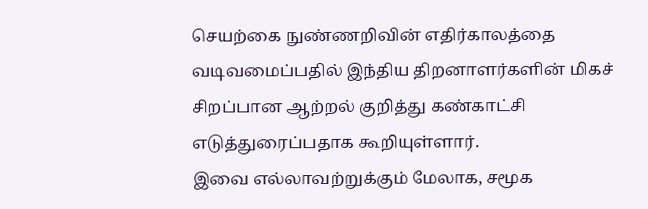செயற்கை நுண்ணறிவின் எதிர்காலத்தை வடிவமைப்பதில் இந்திய திறனாளர்களின் மிகச் சிறப்பான ஆற்றல் குறித்து கண்காட்சி எடுத்துரைப்பதாக கூறியுள்ளார்.
இவை எல்லாவற்றுக்கும் மேலாக, சமூக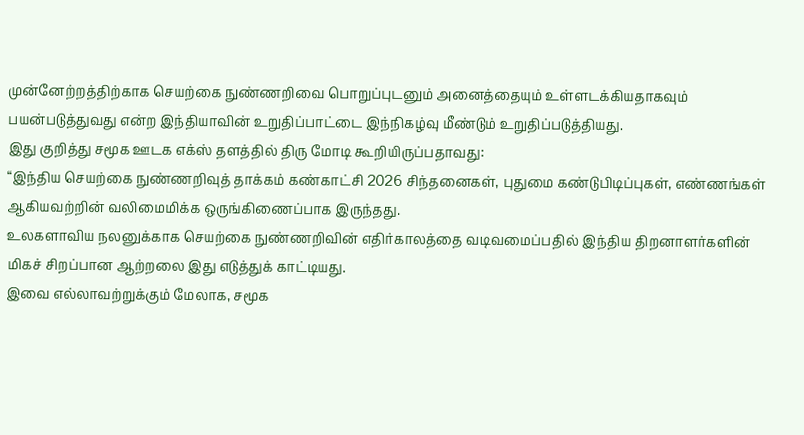முன்னேற்றத்திற்காக செயற்கை நுண்ணறிவை பொறுப்புடனும் அனைத்தையும் உள்ளடக்கியதாகவும் பயன்படுத்துவது என்ற இந்தியாவின் உறுதிப்பாட்டை இந்நிகழ்வு மீண்டும் உறுதிப்படுத்தியது.
இது குறித்து சமூக ஊடக எக்ஸ் தளத்தில் திரு மோடி கூறியிருப்பதாவது:
“இந்திய செயற்கை நுண்ணறிவுத் தாக்கம் கண்காட்சி 2026 சிந்தனைகள், புதுமை கண்டுபிடிப்புகள், எண்ணங்கள் ஆகியவற்றின் வலிமைமிக்க ஒருங்கிணைப்பாக இருந்தது.
உலகளாவிய நலனுக்காக செயற்கை நுண்ணறிவின் எதிர்காலத்தை வடிவமைப்பதில் இந்திய திறனாளர்களின் மிகச் சிறப்பான ஆற்றலை இது எடுத்துக் காட்டியது.
இவை எல்லாவற்றுக்கும் மேலாக, சமூக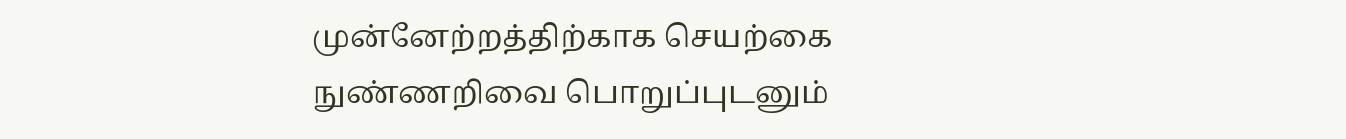முன்னேற்றத்திற்காக செயற்கை நுண்ணறிவை பொறுப்புடனும்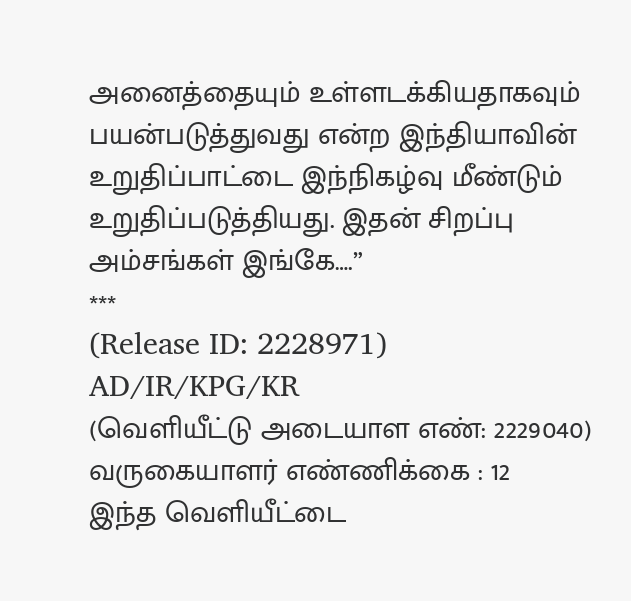அனைத்தையும் உள்ளடக்கியதாகவும் பயன்படுத்துவது என்ற இந்தியாவின் உறுதிப்பாட்டை இந்நிகழ்வு மீண்டும் உறுதிப்படுத்தியது. இதன் சிறப்பு அம்சங்கள் இங்கே….”
***
(Release ID: 2228971)
AD/IR/KPG/KR
(வெளியீட்டு அடையாள எண்: 2229040)
வருகையாளர் எண்ணிக்கை : 12
இந்த வெளியீட்டை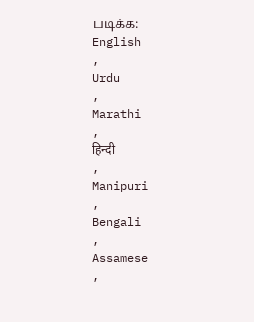படிக்க:
English
,
Urdu
,
Marathi
,
हिन्दी
,
Manipuri
,
Bengali
,
Assamese
,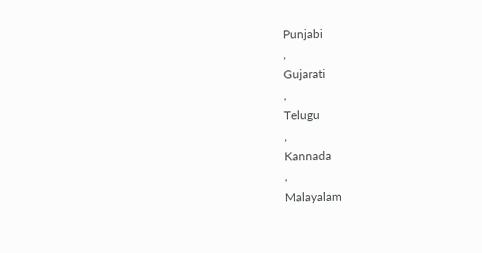Punjabi
,
Gujarati
,
Telugu
,
Kannada
,
Malayalam